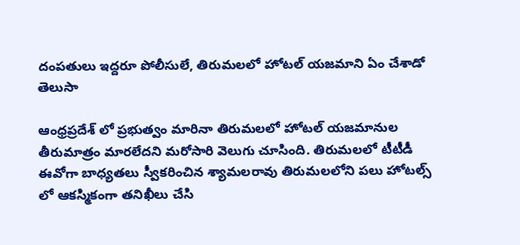దంపతులు ఇద్దరూ పోలీసులే, తిరుమలలో హోటల్ యజమాని ఏం చేశాడో తెలుసా

ఆంధ్రప్రదేశ్ లో ప్రభుత్వం మారినా తిరుమలలో హోటల్ యజమానుల తీరుమాత్రం మారలేదని మరోసారి వెలుగు చూసింది. తిరుమలలో టీటీడీ ఈవోగా బాధ్యతలు స్వీకరించిన శ్యామలరావు తిరుమలలోని పలు హోటల్స్ లో ఆకస్మికంగా తనిఖీలు చేసి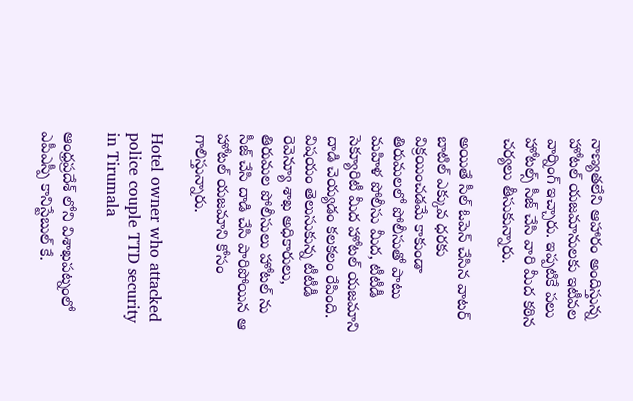నాణ్యతలేని ఆహారం అందిస్తున్న హోటల్ యజమానులకు ఇటీవల వార్నింగ్ ఇచ్చారు. ఇప్పటికే పలు హోటల్స్ సీజ్ చేసి వారి మీద కఠిన చర్యలు తీసుకున్నారు.

అయితే సీల్ ఓపెన్ చేసిన వాటర్ బాటిల్ ఎక్కువ ధరకు విక్రయించడమే కాకుండా తిరుమలలో పోలీసుతో పాటు మహిళ పోలీసు మీద, టీటీడీ సెక్యూరిటీ మీద హోటల్ యజమాని దాడి చెయ్యడం కలకలం రేపింది. విషయం తెలుసుకున్న టీటీడీ రెవెన్యూ శాఖ అధికారులు, తిరుమల పోలీసులు హోటల్ ను సీజ్ చేసి దాడి చేసి పారిపోయిన ఆ హోటల్ యజమాని కోసం గాలిస్తున్నారు.

Hotel owner who attacked police couple TTD security in Tirumala

ఆంధ్రప్రదేశ్ లోని విశాఖపట్నంలో ఎపీఎస్పీ కానిస్టేబుల్ కే.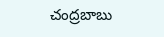చంద్రబాబు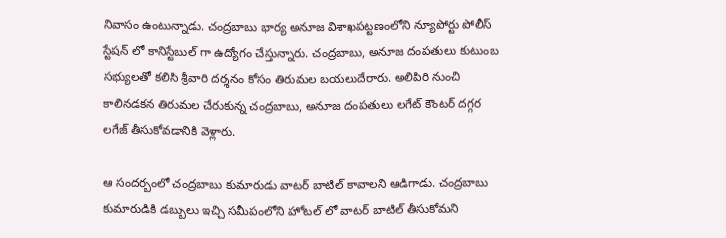నివాసం ఉంటున్నాడు. చంద్రబాబు భార్య అనూజ విశాఖపట్టణంలోని న్యూపోర్టు పోలీస్ స్టేషన్ లో కానిస్టేబుల్ గా ఉద్యోగం చేస్తున్నారు. చంద్రబాబు, అనూజ దంపతులు కుటుంబ సభ్యులతో కలిసి శ్రీవారి దర్శనం కోసం తిరుమల బయలుదేరారు. అలిపిరి నుంచి కాలినడకన తిరుమల చేరుకున్న చంద్రబాబు, అనూజ దంపతులు లగేట్ కౌంటర్ దగ్గర లగేజ్ తీసుకోవడానికి వెళ్లారు.

ఆ సందర్బంలో చంద్రబాబు కుమారుడు వాటర్ బాటిల్ కావాలని ఆడిగాడు. చంద్రబాబు కుమారుడికి డబ్బులు ఇచ్చి సమీపంలోని హోటల్ లో వాటర్ బాటిల్ తీసుకోమని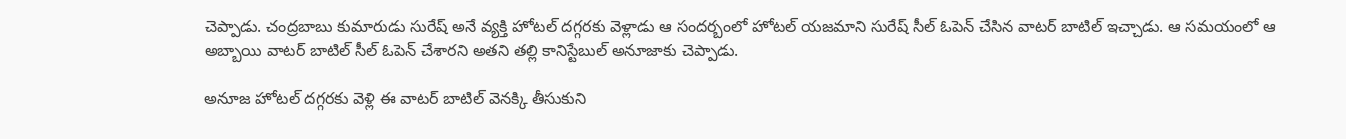చెప్పాడు. చంద్రబాబు కుమారుడు సురేష్ అనే వ్యక్తి హోటల్ దగ్గరకు వెళ్లాడు ఆ సందర్బంలో హోటల్ యజమాని సురేష్ సీల్ ఓపెన్ చేసిన వాటర్ బాటిల్ ఇచ్చాడు. ఆ సమయంలో ఆ అబ్బాయి వాటర్ బాటిల్ సీల్ ఓపెన్ చేశారని అతని తల్లి కానిస్టేబుల్ అనూజాకు చెప్పాడు.

అనూజ హోటల్ దగ్గరకు వెళ్లి ఈ వాటర్ బాటిల్ వెనక్కి తీసుకుని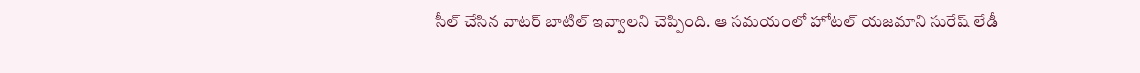సీల్ చేసిన వాటర్ బాటిల్ ఇవ్వాలని చెప్పింది. ఆ సమయంలో హోటల్ యజమాని సురేష్ లేడీ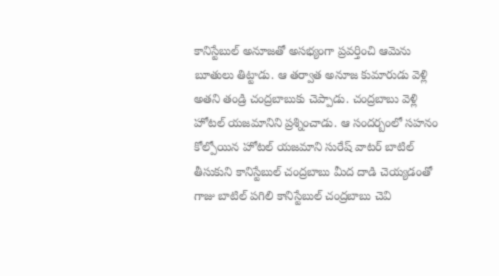కానిస్టేబుల్ అనూజతో అసభ్యంగా ప్రవర్తించి ఆమెను బూతులు తిట్టాడు. ఆ తర్వాత అనూజ కుమారుడు వెళ్లి అతని తండ్రి చంద్రబాబుకు చెప్పాడు. చంద్రబాబు వెళ్లి హోటల్ యజమానిని ప్రశ్నించాడు. ఆ సందర్బంలో సహనం కోల్పోయిన హోటల్ యజమాని సురేష్ వాటర్ బాటిల్ తీసుకుని కానిస్టేబుల్ చంద్రబాబు మీద దాడి చెయ్యడంతో గాజు బాటిల్ పగిలి కానిస్టేబుల్ చంద్రబాబు చెవి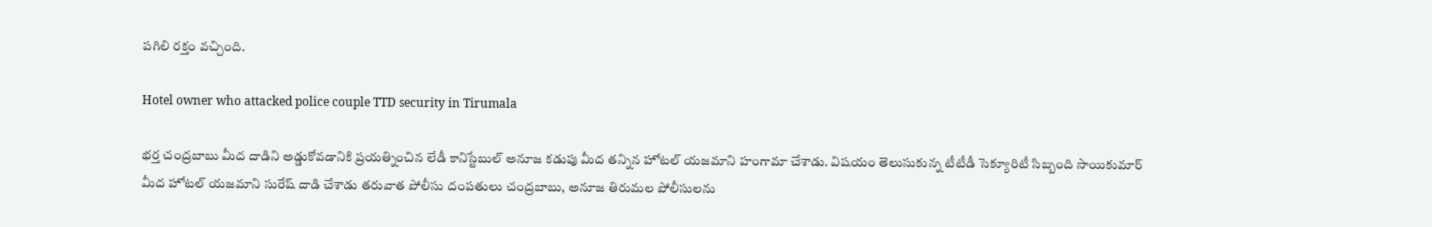పగిలి రక్తం వచ్చింది.

Hotel owner who attacked police couple TTD security in Tirumala

భర్త చంద్రబాబు మీద దాడిని అడ్డుకోవడానికి ప్రయత్నించిన లేడీ కానిస్టేబుల్ అనూజ కడుపు మీద తన్నిన హోటల్ యజమాని హంగామా చేశాడు. విషయం తెలుసుకున్న టీటీడీ సెక్యూరిటీ సిబ్బంది సాయికుమార్ మీద హోటల్ యజమాని సురేష్ దాడి చేశాడు తరువాత పోలీసు దంపతులు చంద్రబాబు, అనూజ తిరుమల పోలీసులను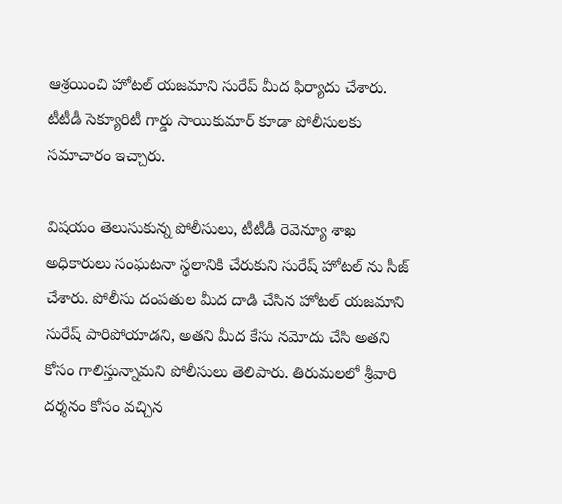ఆశ్రయించి హోటల్ యజమాని సురేప్ మీద ఫిర్యాదు చేశారు. టీటీడీ సెక్యూరిటీ గార్డు సాయికుమార్ కూడా పోలీసులకు సమాచారం ఇచ్చారు.

విషయం తెలుసుకున్న పోలీసులు, టీటీడీ రెవెన్యూ శాఖ అధికారులు సంఘటనా స్థలానికి చేరుకుని సురేష్ హోటల్ ను సీజ్ చేశారు. పోలీసు దంపతుల మీద దాడి చేసిన హోటల్ యజమాని సురేష్ పారిపోయాడని, అతని మీద కేసు నమోదు చేసి అతని కోసం గాలిస్తున్నామని పోలీసులు తెలిపారు. తిరుమలలో శ్రీవారి దర్శనం కోసం వచ్చిన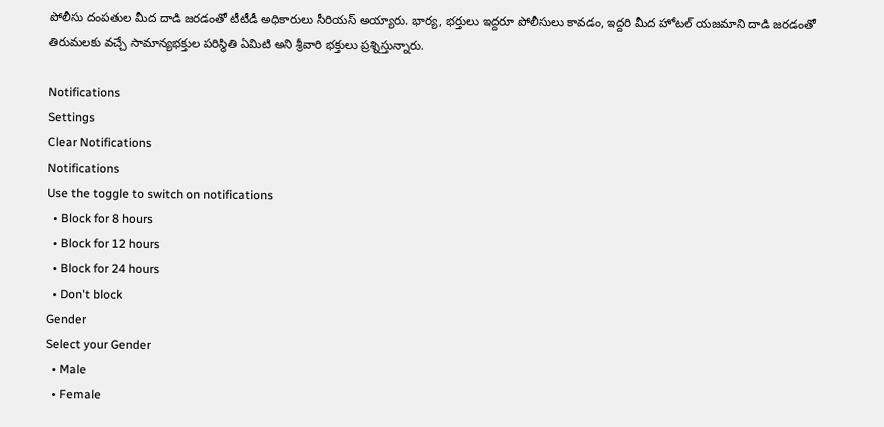పోలీసు దంపతుల మీద దాడి జరడంతో టీటీడీ అధికారులు సీరియస్ అయ్యారు. భార్య, భర్తులు ఇద్దరూ పోలీసులు కావడం, ఇద్దరి మీద హోటల్ యజమాని దాడి జరడంతో తిరుమలకు వచ్చే సామాన్యభక్తుల పరిస్థితి ఏమిటి అని శ్రీవారి భక్తులు ప్రశ్నిస్తున్నారు.

Notifications
Settings
Clear Notifications
Notifications
Use the toggle to switch on notifications
  • Block for 8 hours
  • Block for 12 hours
  • Block for 24 hours
  • Don't block
Gender
Select your Gender
  • Male
  • Female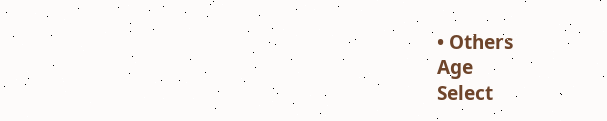• Others
Age
Select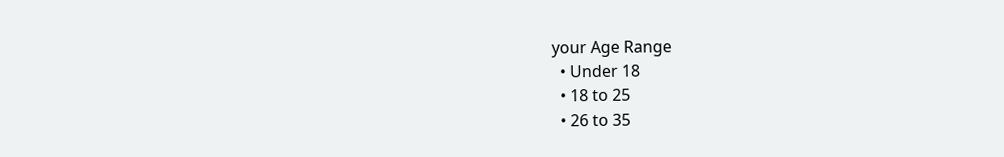your Age Range
  • Under 18
  • 18 to 25
  • 26 to 35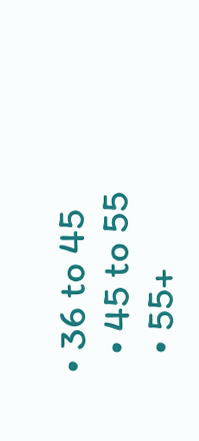• 36 to 45
  • 45 to 55
  • 55+